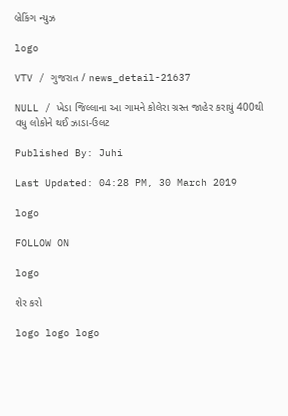બ્રેકિંગ ન્યુઝ

logo

VTV / ગુજરાત / news_detail-21637

NULL / ખેડા જિલ્લાના આ ગામને કોલેરા ગ્રસ્ત જાહેર કરાયું 400થી વધુ લોકોને થઈ ઝાડા-ઉલટ

Published By: Juhi

Last Updated: 04:28 PM, 30 March 2019

logo

FOLLOW ON

logo

શેર કરો

logo logo logo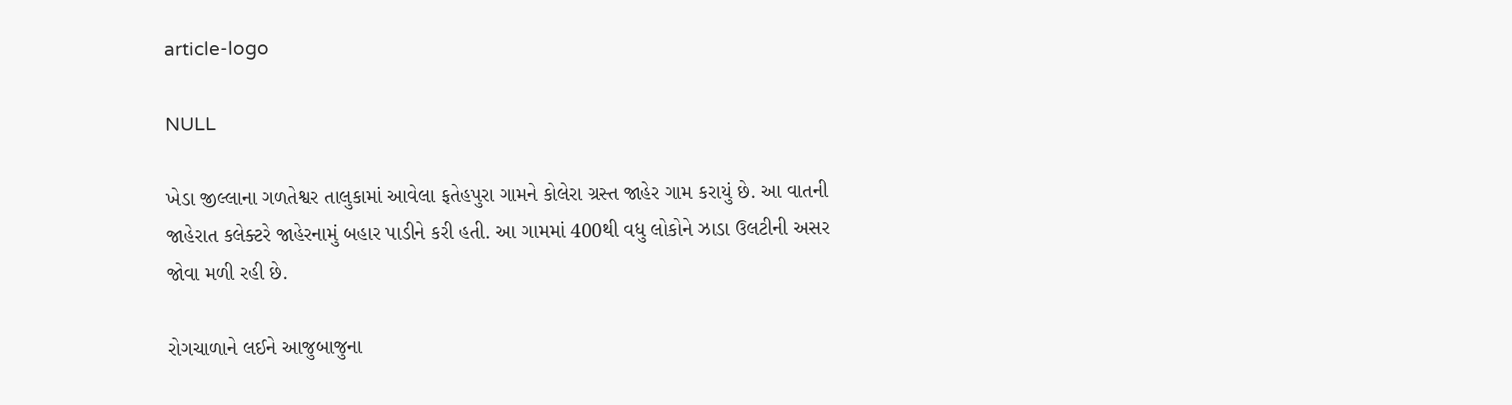article-logo

NULL

ખેડા જીલ્લાના ગળતેશ્વર તાલુકામાં આવેલા ફતેહપુરા ગામને કોલેરા ગ્રસ્ત જાહેર ગામ કરાયું છે. આ વાતની જાહેરાત કલેક્ટરે જાહેરનામું બહાર પાડીને કરી હતી. આ ગામમાં 400થી વધુ લોકોને ઝાડા ઉલટીની અસર જોવા મળી રહી છે.

રોગચાળાને લઈને આજુબાજુના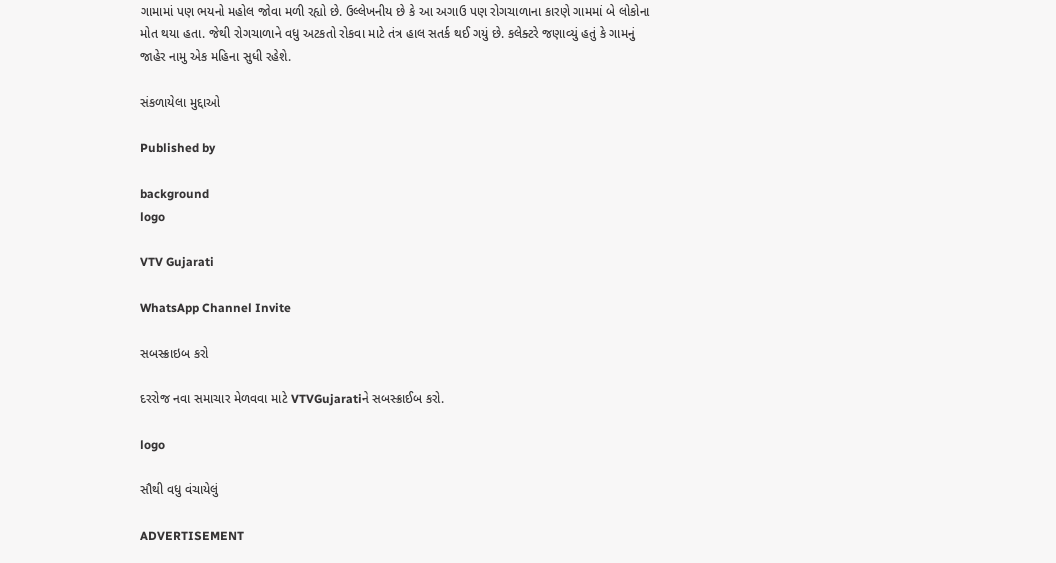ગામામાં પણ ભયનો મહોલ જોવા મળી રહ્યો છે. ઉલ્લેખનીય છે કે આ અગાઉ પણ રોગચાળાના કારણે ગામમાં બે લોકોના મોત થયા હતા. જેથી રોગચાળાને વધુ અટકતો રોકવા માટે તંત્ર હાલ સતર્ક થઈ ગયું છે. કલેક્ટરે જણાવ્યું હતું કે ગામનું જાહેર નામુ એક મહિના સુધી રહેશે.

સંકળાયેલા મુદ્દાઓ

Published by

background
logo

VTV Gujarati

WhatsApp Channel Invite

સબસ્ક્રાઇબ કરો

દરરોજ નવા સમાચાર મેળવવા માટે VTVGujaratiને સબસ્ક્રાઈબ કરો.

logo

સૌથી વધુ વંચાયેલું

ADVERTISEMENT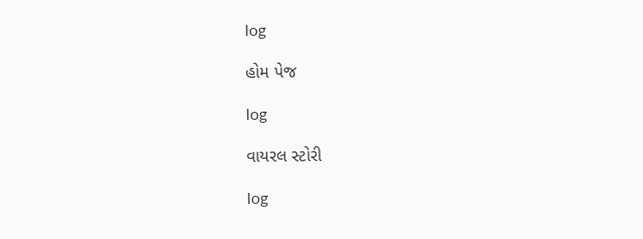log

હોમ પેજ

log

વાયરલ સ્ટોરી

log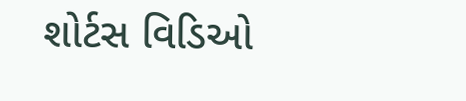શોર્ટસ વિડિઓ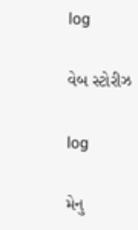log

વેબ સ્ટોરીઝ

log

મેનુ